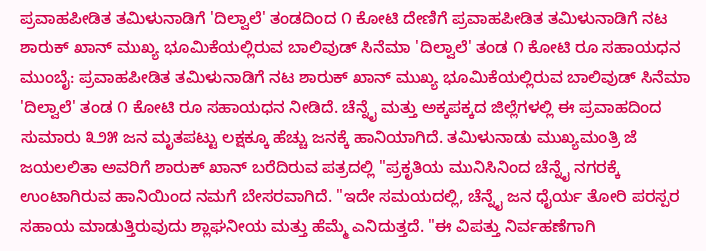ಪ್ರವಾಹಪೀಡಿತ ತಮಿಳುನಾಡಿಗೆ 'ದಿಲ್ವಾಲೆ' ತಂಡದಿಂದ ೧ ಕೋಟಿ ದೇಣಿಗೆ ಪ್ರವಾಹಪೀಡಿತ ತಮಿಳುನಾಡಿಗೆ ನಟ ಶಾರುಕ್ ಖಾನ್ ಮುಖ್ಯ ಭೂಮಿಕೆಯಲ್ಲಿರುವ ಬಾಲಿವುಡ್ ಸಿನೆಮಾ 'ದಿಲ್ವಾಲೆ' ತಂಡ ೧ ಕೋಟಿ ರೂ ಸಹಾಯಧನ ಮುಂಬೈ: ಪ್ರವಾಹಪೀಡಿತ ತಮಿಳುನಾಡಿಗೆ ನಟ ಶಾರುಕ್ ಖಾನ್ ಮುಖ್ಯ ಭೂಮಿಕೆಯಲ್ಲಿರುವ ಬಾಲಿವುಡ್ ಸಿನೆಮಾ 'ದಿಲ್ವಾಲೆ' ತಂಡ ೧ ಕೋಟಿ ರೂ ಸಹಾಯಧನ ನೀಡಿದೆ. ಚೆನ್ನೈ ಮತ್ತು ಅಕ್ಕಪಕ್ಕದ ಜಿಲ್ಲೆಗಳಲ್ಲಿ ಈ ಪ್ರವಾಹದಿಂದ ಸುಮಾರು ೩೨೫ ಜನ ಮೃತಪಟ್ಟು ಲಕ್ಷಕ್ಕೂ ಹೆಚ್ಚು ಜನಕ್ಕೆ ಹಾನಿಯಾಗಿದೆ. ತಮಿಳುನಾಡು ಮುಖ್ಯಮಂತ್ರಿ ಜೆ ಜಯಲಲಿತಾ ಅವರಿಗೆ ಶಾರುಕ್ ಖಾನ್ ಬರೆದಿರುವ ಪತ್ರದಲ್ಲಿ "ಪ್ರಕೃತಿಯ ಮುನಿಸಿನಿಂದ ಚೆನ್ನೈ ನಗರಕ್ಕೆ ಉಂಟಾಗಿರುವ ಹಾನಿಯಿಂದ ನಮಗೆ ಬೇಸರವಾಗಿದೆ. "ಇದೇ ಸಮಯದಲ್ಲಿ, ಚೆನ್ನೈ ಜನ ಧೈರ್ಯ ತೋರಿ ಪರಸ್ಪರ ಸಹಾಯ ಮಾಡುತ್ತಿರುವುದು ಶ್ಲಾಘನೀಯ ಮತ್ತು ಹೆಮ್ಮೆ ಎನಿದುತ್ತದೆ. "ಈ ವಿಪತ್ತು ನಿರ್ವಹಣೆಗಾಗಿ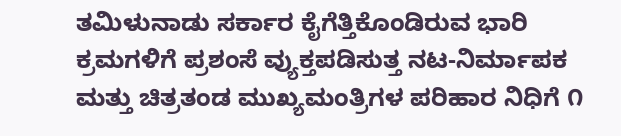ತಮಿಳುನಾಡು ಸರ್ಕಾರ ಕೈಗೆತ್ತಿಕೊಂಡಿರುವ ಭಾರಿ ಕ್ರಮಗಳಿಗೆ ಪ್ರಶಂಸೆ ವ್ಯುಕ್ತಪಡಿಸುತ್ತ ನಟ-ನಿರ್ಮಾಪಕ ಮತ್ತು ಚಿತ್ರತಂಡ ಮುಖ್ಯಮಂತ್ರಿಗಳ ಪರಿಹಾರ ನಿಧಿಗೆ ೧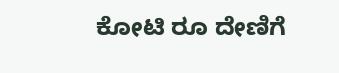ಕೋಟಿ ರೂ ದೇಣಿಗೆ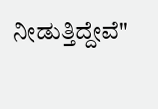ನೀಡುತ್ತಿದ್ದೇವೆ"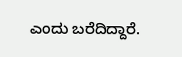ಎಂದು ಬರೆದಿದ್ದಾರೆ.